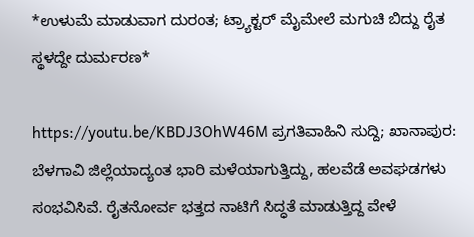*ಉಳುಮೆ ಮಾಡುವಾಗ ದುರಂತ; ಟ್ರ್ಯಾಕ್ಟರ್ ಮೈಮೇಲೆ ಮಗುಚಿ ಬಿದ್ದು ರೈತ ಸ್ಥಳದ್ದೇ ದುರ್ಮರಣ*

https://youtu.be/KBDJ3OhW46M ಪ್ರಗತಿವಾಹಿನಿ ಸುದ್ದಿ; ಖಾನಾಪುರ: ಬೆಳಗಾವಿ ಜಿಲ್ಲೆಯಾದ್ಯಂತ ಭಾರಿ ಮಳೆಯಾಗುತ್ತಿದ್ದು, ಹಲವೆಡೆ ಅವಘಡಗಳು ಸಂಭವಿಸಿವೆ. ರೈತನೋರ್ವ ಭತ್ತದ ನಾಟಿಗೆ ಸಿದ್ಧತೆ ಮಾಡುತ್ತಿದ್ದ ವೇಳೆ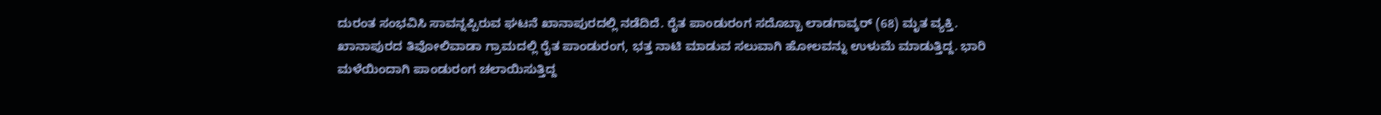ದುರಂತ ಸಂಭವಿಸಿ ಸಾವನ್ನಪ್ಪಿರುವ ಘಟನೆ ಖಾನಾಪುರದಲ್ಲಿ ನಡೆದಿದೆ. ರೈತ ಪಾಂಡುರಂಗ ಸದೊಬ್ಬಾ ಲಾಡಗಾವ್ಕರ್ (68) ಮೃತ ವ್ಯಕ್ತಿ. ಖಾನಾಪುರದ ತಿವೋಲಿವಾಡಾ ಗ್ರಾಮದಲ್ಲಿ ರೈತ ಪಾಂಡುರಂಗ, ಭತ್ತ ನಾಟಿ ಮಾಡುವ ಸಲುವಾಗಿ ಹೋಲವನ್ನು ಉಳುಮೆ ಮಾಡುತ್ತಿದ್ದ. ಭಾರಿ ಮಳೆಯಿಂದಾಗಿ ಪಾಂಡುರಂಗ ಚಲಾಯಿಸುತ್ತಿದ್ದ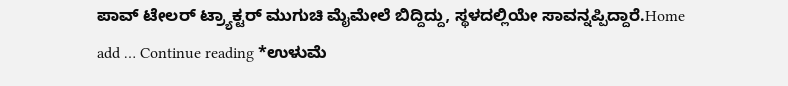ಪಾವ್ ಟೇಲರ್ ಟ್ರ್ಯಾಕ್ಟರ್ ಮುಗುಚಿ ಮೈಮೇಲೆ ಬಿದ್ದಿದ್ದು, ಸ್ಥಳದಲ್ಲಿಯೇ ಸಾವನ್ನಪ್ಪಿದ್ದಾರೆ.Home add … Continue reading *ಉಳುಮೆ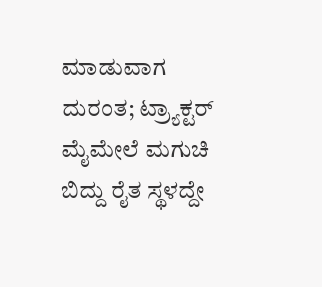ಮಾಡುವಾಗ ದುರಂತ; ಟ್ರ್ಯಾಕ್ಟರ್ ಮೈಮೇಲೆ ಮಗುಚಿ ಬಿದ್ದು ರೈತ ಸ್ಥಳದ್ದೇ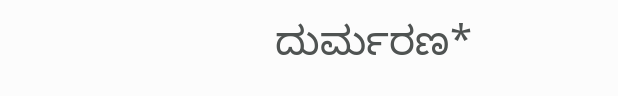ದುರ್ಮರಣ*